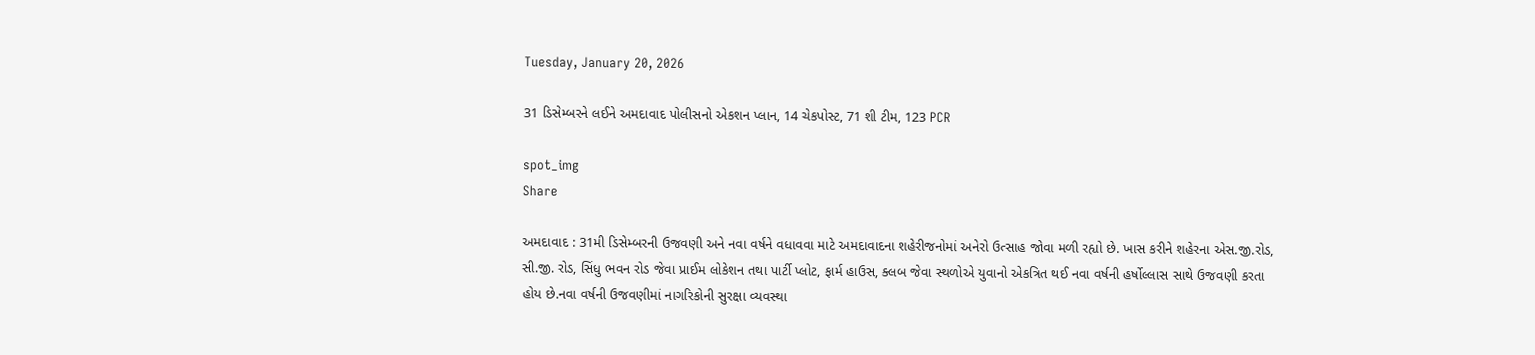Tuesday, January 20, 2026

31 ડિસેમ્બરને લઈને અમદાવાદ પોલીસનો એકશન પ્લાન, 14 ચેકપોસ્ટ, 71 શી ટીમ, 123 PCR

spot_img
Share

અમદાવાદ : 31મી ડિસેમ્બરની ઉજવણી અને નવા વર્ષને વધાવવા માટે અમદાવાદના શહેરીજનોમાં અનેરો ઉત્સાહ જોવા મળી રહ્યો છે. ખાસ કરીને શહેરના એસ.જી.રોડ, સી.જી. રોડ, સિંધુ ભવન રોડ જેવા પ્રાઈમ લોકેશન તથા પાર્ટી પ્લોટ, ફાર્મ હાઉસ, ક્લબ જેવા સ્થળોએ યુવાનો એકત્રિત થઈ નવા વર્ષની હર્ષોલ્લાસ સાથે ઉજવણી કરતા હોય છે.નવા વર્ષની ઉજવણીમાં નાગરિકોની સુરક્ષા વ્યવસ્થા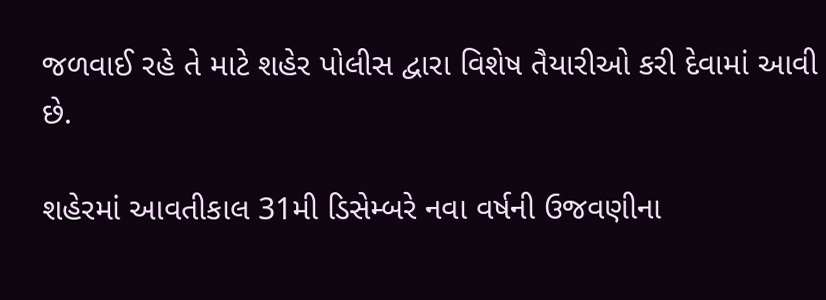જળવાઈ રહે તે માટે શહેર પોલીસ દ્વારા વિશેષ તૈયારીઓ કરી દેવામાં આવી છે.

શહેરમાં આવતીકાલ 31મી ડિસેમ્બરે નવા વર્ષની ઉજવણીના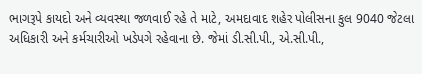ભાગરૂપે કાયદો અને વ્યવસ્થા જળવાઈ રહે તે માટે, અમદાવાદ શહેર પોલીસના કુલ 9040 જેટલા અધિકારી અને કર્મચારીઓ ખડેપગે રહેવાના છે. જેમાં ડી.સી.પી., એ.સી.પી.,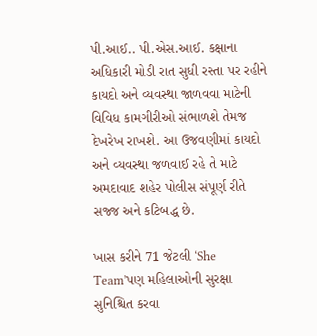પી.આઈ.. પી.એસ.આઈ. કક્ષાના અધિકારી મોડી રાત સુધી રસ્તા પર રહીને કાયદો અને વ્યવસ્થા જાળવવા માટેની વિવિધ કામગીરીઓ સંભાળશે તેમજ દેખરેખ રાખશે. આ ઉજવણીમાં કાયદો અને વ્યવસ્થા જળવાઈ રહે તે માટે અમદાવાદ શહેર પોલીસ સંપૂર્ણ રીતે સજ્જ અને કટિબદ્ધ છે.

ખાસ કરીને 71 જેટલી ‘She Team’પણ મહિલાઓની સુરક્ષા સુનિશ્ચિત કરવા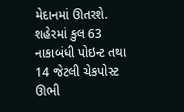મેદાનમાં ઊતરશે. શહેરમાં કુલ 63 નાકાબંધી પોઇન્ટ તથા 14 જેટલી ચેકપોસ્ટ ઊભી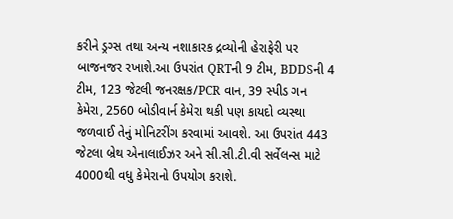કરીને ડ્રગ્સ તથા અન્ય નશાકારક દ્રવ્યોની હેરાફેરી પર બાજનજર રખાશે.આ ઉપરાંત QRTની 9 ટીમ, BDDSની 4 ટીમ, 123 જેટલી જનરક્ષક/PCR વાન, 39 સ્પીડ ગન કેમેરા, 2560 બોડીવાર્ન કેમેરા થકી પણ કાયદો વ્યસ્થા જળવાઈ તેનું મોનિટરીંગ કરવામાં આવશે. આ ઉપરાંત 443 જેટલા બ્રેથ એનાલાઈઝર અને સી.સી.ટી.વી સર્વેલન્સ માટે 4000થી વધુ કેમેરાનો ઉપયોગ કરાશે.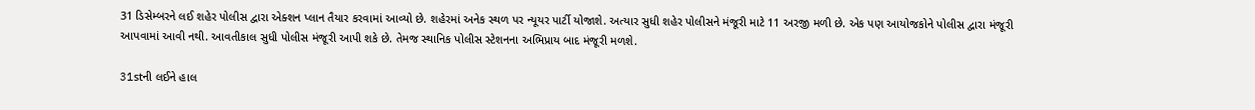31 ડિસેમ્બરને લઈ શહેર પોલીસ દ્વારા એક્શન પ્લાન તૈયાર કરવામાં આવ્યો છે. શહેરમાં અનેક સ્થળ પર ન્યૂયર પાર્ટી યોજાશે. અત્યાર સુધી શહેર પોલીસને મંજૂરી માટે 11 અરજી મળી છે. એક પણ આયોજકોને પોલીસ દ્વારા મંજૂરી આપવામાં આવી નથી. આવતીકાલ સુધી પોલીસ મંજૂરી આપી શકે છે. તેમજ સ્થાનિક પોલીસ સ્ટેશનના અભિપ્રાય બાદ મંજૂરી મળશે.

31stની લઈને હાલ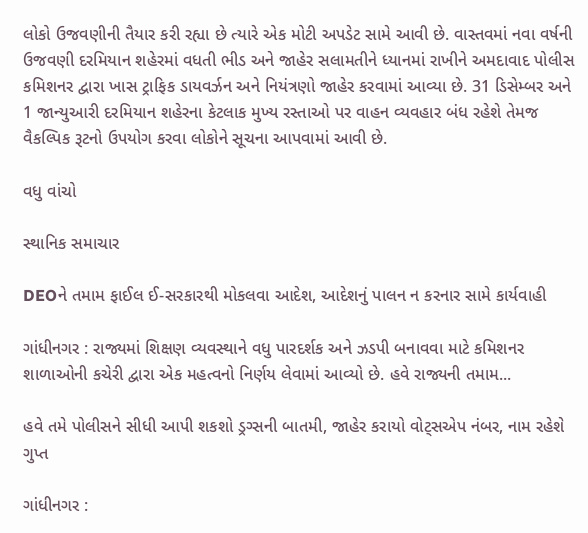લોકો ઉજવણીની તૈયાર કરી રહ્યા છે ત્યારે એક મોટી અપડેટ સામે આવી છે. વાસ્તવમાં નવા વર્ષની ઉજવણી દરમિયાન શહેરમાં વધતી ભીડ અને જાહેર સલામતીને ધ્યાનમાં રાખીને અમદાવાદ પોલીસ કમિશનર દ્વારા ખાસ ટ્રાફિક ડાયવર્ઝન અને નિયંત્રણો જાહેર કરવામાં આવ્યા છે. 31 ડિસેમ્બર અને 1 જાન્યુઆરી દરમિયાન શહેરના કેટલાક મુખ્ય રસ્તાઓ પર વાહન વ્યવહાર બંધ રહેશે તેમજ વૈકલ્પિક રૂટનો ઉપયોગ કરવા લોકોને સૂચના આપવામાં આવી છે.

વધુ વાંચો

સ્થાનિક સમાચાર

DEOને તમામ ફાઈલ ઈ-સરકારથી મોકલવા આદેશ, આદેશનું પાલન ન કરનાર સામે કાર્યવાહી

ગાંધીનગર : રાજ્યમાં શિક્ષણ વ્યવસ્થાને વધુ પારદર્શક અને ઝડપી બનાવવા માટે કમિશનર શાળાઓની કચેરી દ્વારા એક મહત્વનો નિર્ણય લેવામાં આવ્યો છે. હવે રાજ્યની તમામ...

હવે તમે પોલીસને સીધી આપી શકશો ડ્રગ્સની બાતમી, જાહેર કરાયો વોટ્સએપ નંબર, નામ રહેશે ગુપ્ત

ગાંધીનગર :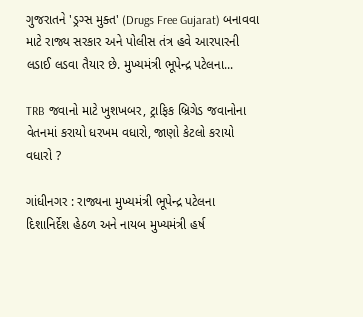ગુજરાતને 'ડ્રગ્સ મુક્ત' (Drugs Free Gujarat) બનાવવા માટે રાજ્ય સરકાર અને પોલીસ તંત્ર હવે આરપારની લડાઈ લડવા તૈયાર છે. મુખ્યમંત્રી ભૂપેન્દ્ર પટેલના...

TRB જવાનો માટે ખુશખબર, ટ્રાફિક બ્રિગેડ જવાનોના વેતનમાં કરાયો ધરખમ વધારો, જાણો કેટલો કરાયો વધારો ?

ગાંધીનગર : રાજ્યના મુખ્યમંત્રી ભૂપેન્દ્ર પટેલના દિશાનિર્દેશ હેઠળ અને નાયબ મુખ્યમંત્રી હર્ષ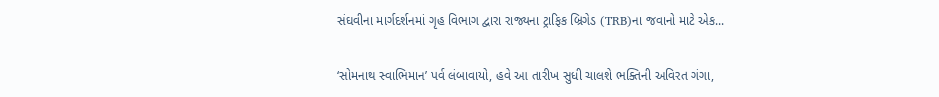સંઘવીના માર્ગદર્શનમાં ગૃહ વિભાગ દ્વારા રાજ્યના ટ્રાફિક બ્રિગેડ (TRB)ના જવાનો માટે એક...

‘સોમનાથ સ્વાભિમાન’ પર્વ લંબાવાયો, હવે આ તારીખ સુધી ચાલશે ભક્તિની અવિરત ગંગા,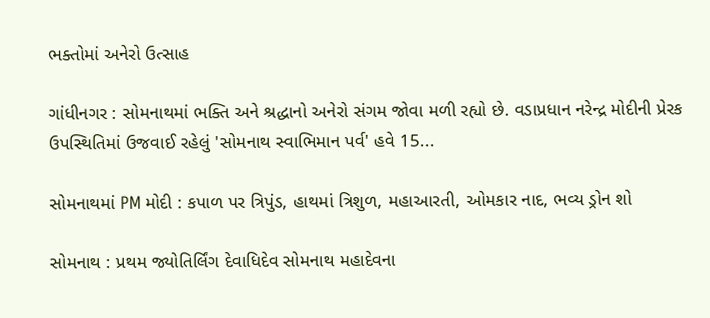ભક્તોમાં અનેરો ઉત્સાહ

ગાંધીનગર : સોમનાથમાં ભક્તિ અને શ્રદ્ધાનો અનેરો સંગમ જોવા મળી રહ્યો છે. વડાપ્રધાન નરેન્દ્ર મોદીની પ્રેરક ઉપસ્થિતિમાં ઉજવાઈ રહેલું 'સોમનાથ સ્વાભિમાન પર્વ' હવે 15...

સોમનાથમાં PM મોદી : કપાળ પર ત્રિપુંડ, હાથમાં ત્રિશુળ, મહાઆરતી, ઓમકાર નાદ, ભવ્ય ડ્રોન શો

સોમનાથ : પ્રથમ જ્યોતિર્લિંગ દેવાધિદેવ સોમનાથ મહાદેવના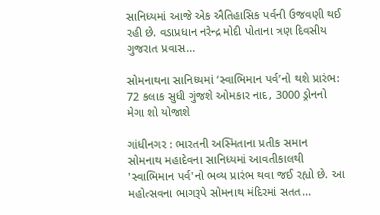સાનિધ્યમાં આજે એક ઐતિહાસિક પર્વની ઉજવણી થઈ રહી છે. વડાપ્રધાન નરેન્દ્ર મોદી પોતાના ત્રણ દિવસીય ગુજરાત પ્રવાસ...

સોમનાથના સાનિધ્યમાં ‘સ્વાભિમાન પર્વ’નો થશે પ્રારંભ: 72 કલાક સુધી ગુંજશે ઓમકાર નાદ, 3000 ડ્રોનનો મેગા શો યોજાશે

ગાંધીનગર : ભારતની અસ્મિતાના પ્રતીક સમાન સોમનાથ મહાદેવના સાનિધ્યમાં આવતીકાલથી 'સ્વાભિમાન પર્વ'નો ભવ્ય પ્રારંભ થવા જઈ રહ્યો છે. આ મહોત્સવના ભાગરૂપે સોમનાથ મંદિરમાં સતત...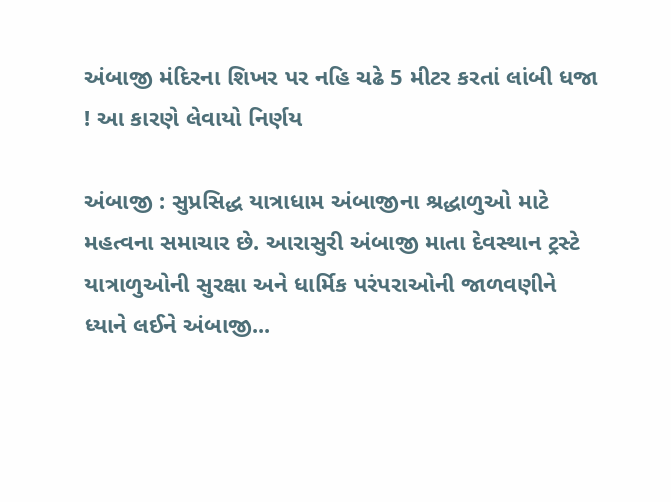અંબાજી મંદિરના શિખર પર નહિ ચઢે 5 મીટર કરતાં લાંબી ધજા ! આ કારણે લેવાયો નિર્ણય

અંબાજી : સુપ્રસિદ્ધ યાત્રાધામ અંબાજીના શ્રદ્ધાળુઓ માટે મહત્વના સમાચાર છે. આરાસુરી અંબાજી માતા દેવસ્થાન ટ્રસ્ટે યાત્રાળુઓની સુરક્ષા અને ધાર્મિક પરંપરાઓની જાળવણીને ધ્યાને લઈને અંબાજી...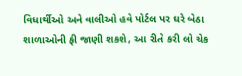વિધાર્થીઓ અને વાલીઓ હવે પોર્ટલ પર ઘરે બેઠા શાળાઓની ફી જાણી શકશે, આ રીતે કરી લો ચેક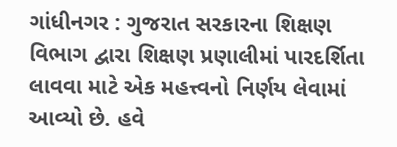ગાંધીનગર : ગુજરાત સરકારના શિક્ષણ વિભાગ દ્વારા શિક્ષણ પ્રણાલીમાં પારદર્શિતા લાવવા માટે એક મહત્ત્વનો નિર્ણય લેવામાં આવ્યો છે. હવે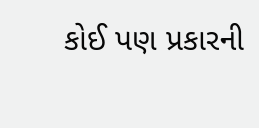કોઈ પણ પ્રકારની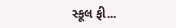સ્કૂલ ફી...